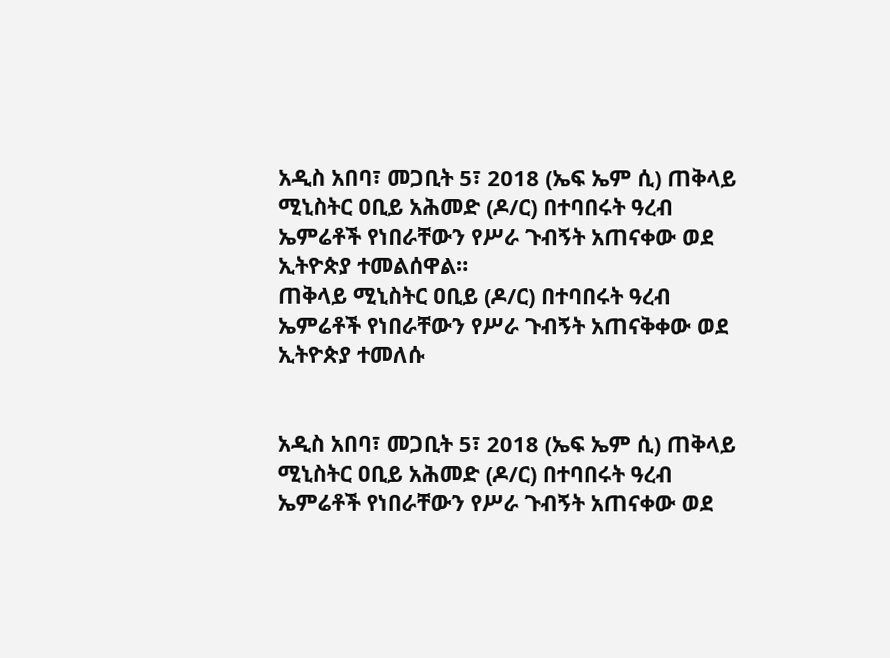አዲስ አበባ፣ መጋቢት 5፣ 2018 (ኤፍ ኤም ሲ) ጠቅላይ ሚኒስትር ዐቢይ አሕመድ (ዶ/ር) በተባበሩት ዓረብ ኤምሬቶች የነበራቸውን የሥራ ጉብኝት አጠናቀው ወደ ኢትዮጵያ ተመልሰዋል።
ጠቅላይ ሚኒስትር ዐቢይ (ዶ/ር) በተባበሩት ዓረብ ኤምሬቶች የነበራቸውን የሥራ ጉብኝት አጠናቅቀው ወደ ኢትዮጵያ ተመለሱ


አዲስ አበባ፣ መጋቢት 5፣ 2018 (ኤፍ ኤም ሲ) ጠቅላይ ሚኒስትር ዐቢይ አሕመድ (ዶ/ር) በተባበሩት ዓረብ ኤምሬቶች የነበራቸውን የሥራ ጉብኝት አጠናቀው ወደ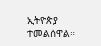ኢትዮጵያ ተመልሰዋል።